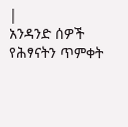|
አንዳንድ ሰዎች የሕፃናትን ጥምቀት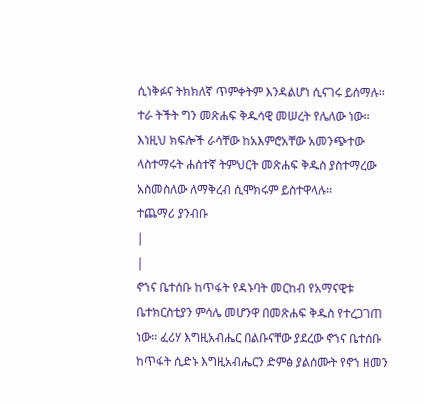ሲነቅፉና ትክክለኛ ጥምቀትም እንዳልሆነ ሲናገሩ ይሰማሉ፡፡ ተራ ትችት ግን መጽሐፍ ቅዱሳዊ መሠረት የሌለው ነው፡፡ እነዚህ ክፍሎች ራሳቸው ከአእምሮአቸው አመንጭተው ላስተማሩት ሐሰተኛ ትምህርት መጽሐፍ ቅዱስ ያስተማረው አስመስለው ለማቅረብ ሲሞክሩም ይስተዋላሉ፡፡
ተጨማሪ ያንብቡ
|
|
ኖኀና ቤተሰቡ ከጥፋት የዳኑባት መርከብ የአማናዊቱ ቤተክርስቲያን ምሳሌ መሆንዋ በመጽሐፍ ቅዱስ የተረጋገጠ ነው፡፡ ፈሪሃ እግዚአብሔር በልቡናቸው ያደረው ኖኀና ቤተሰቡ ከጥፋት ሲድኑ እግዚአብሔርን ድምፅ ያልሰሙት የኖኀ ዘመን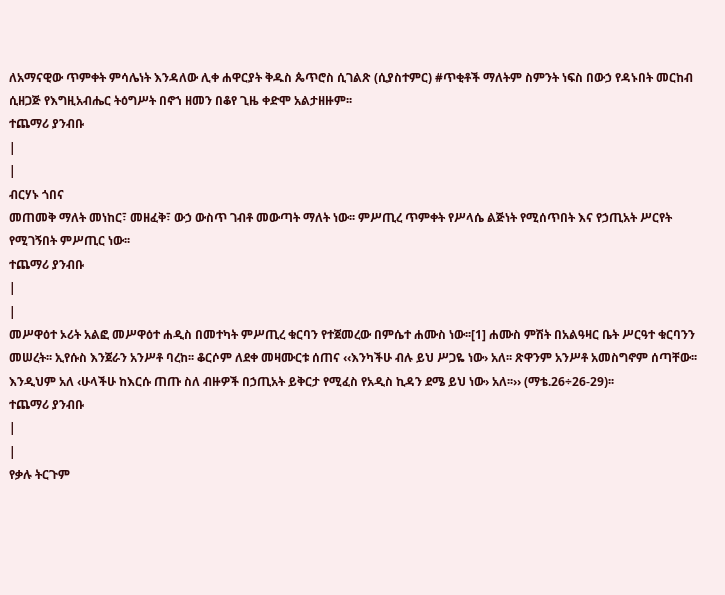ለአማናዊው ጥምቀት ምሳሌነት እንዳለው ሊቀ ሐዋርያት ቅዱስ ጴጥሮስ ሲገልጽ (ሲያስተምር) #ጥቂቶች ማለትም ስምንት ነፍስ በውኃ የዳኑበት መርከብ ሲዘጋጅ የእግዚአብሔር ትዕግሥት በኖኀ ዘመን በቆየ ጊዜ ቀድሞ አልታዘዙም፡፡
ተጨማሪ ያንብቡ
|
|
ብርሃኑ ጎበና
መጠመቅ ማለት መነከር፣ መዘፈቅ፣ ውኃ ውስጥ ገብቶ መውጣት ማለት ነው፡፡ ምሥጢረ ጥምቀት የሥላሴ ልጅነት የሚሰጥበት እና የኃጢአት ሥርየት የሚገኝበት ምሥጢር ነው፡፡
ተጨማሪ ያንብቡ
|
|
መሥዋዕተ ኦሪት አልፎ መሥዋዕተ ሐዲስ በመተካት ምሥጢረ ቁርባን የተጀመረው በምሴተ ሐሙስ ነው፡፡[1] ሐሙስ ምሽት በአልዓዛር ቤት ሥርዓተ ቁርባንን መሠረት፡፡ ኢየሱስ እንጀራን አንሥቶ ባረከ፡፡ ቆርሶም ለደቀ መዛሙርቱ ሰጠና ‹‹እንካችሁ ብሉ ይህ ሥጋዬ ነው› አለ፡፡ ጽዋንም አንሥቶ አመስግኖም ሰጣቸው፡፡ እንዲህም አለ ‹ሁላችሁ ከእርሱ ጠጡ ስለ ብዙዎች በኃጢአት ይቅርታ የሚፈስ የአዲስ ኪዳን ደሜ ይህ ነው› አለ፡፡›› (ማቴ.26÷26-29)፡፡
ተጨማሪ ያንብቡ
|
|
የቃሉ ትርጉም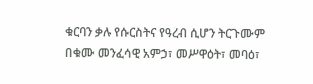ቁርባን ቃሉ የሱርስትና የዓረብ ሲሆን ትርጉሙም በቁሙ መንፈሳዊ አምኃ፣ መሥዋዕት፣ መባዕ፣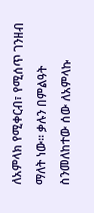ለአምላክ የሚቀርብ፣ የሚሰጥ ገንዘብ ማለት ነው፡፡ ቃሉን በምልዓት ስንመለከተው ሰው ለአምላኩ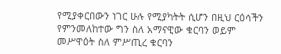የሚያቀርበውን ነገር ሁሉ የሚያካትት ሲሆን በዚህ ርዕሳችን የምንመለከተው ግን ስለ አማናዊው ቁርባን ወይም መሥዋዕት ስለ ምሥጢረ ቁርባን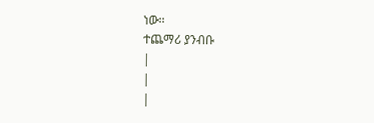ነው፡፡
ተጨማሪ ያንብቡ
|
|
|